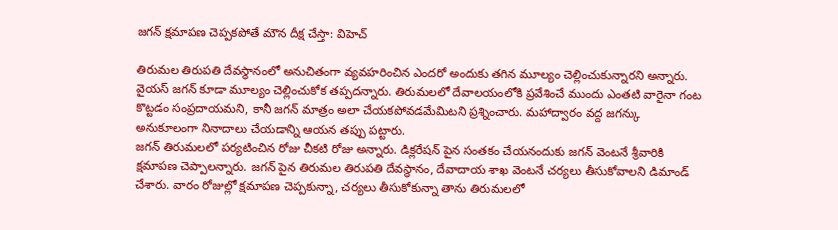జగన్ క్షమాపణ చెప్పకపోతే మౌన దీక్ష చేస్తా: విహెచ్

తిరుమల తిరుపతి దేవస్థానంలో అనుచితంగా వ్యవహరించిన ఎందరో అందుకు తగిన మూల్యం చెల్లించుకున్నారని అన్నారు. వైయస్ జగన్ కూడా మూల్యం చెల్లించుకోక తప్పదన్నారు. తిరుమలలో దేవాలయంలోకి ప్రవేశించే ముందు ఎంతటి వారైనా గంట కొట్టడం సంప్రదాయమని, కానీ జగన్ మాత్రం అలా చేయకపోవడమేమిటని ప్రశ్నించారు. మహాద్వారం వద్ద జగన్కు అనుకూలంగా నినాదాలు చేయడాన్ని ఆయన తప్పు పట్టారు.
జగన్ తిరుమలలో పర్యటించిన రోజు చీకటి రోజు అన్నారు. డిక్లరేషన్ పైన సంతకం చేయనందుకు జగన్ వెంటనే శ్రీవారికి క్షమాపణ చెప్పాలన్నారు. జగన్ పైన తిరుమల తిరుపతి దేవస్థానం, దేవాదాయ శాఖ వెంటనే చర్యలు తీసుకోవాలని డిమాండ్ చేశారు. వారం రోజుల్లో క్షమాపణ చెప్పకున్నా, చర్యలు తీసుకోకున్నా తాను తిరుమలలో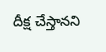దీక్ష చేస్తానని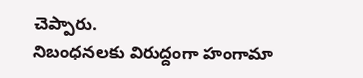చెప్పారు.
నిబంధనలకు విరుద్దంగా హంగామా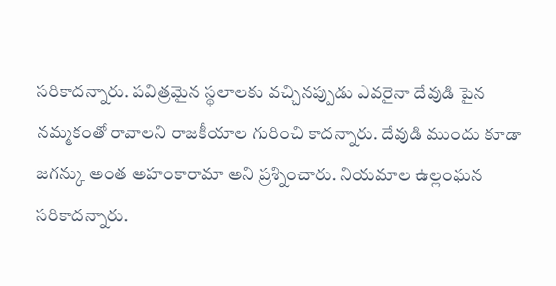సరికాదన్నారు. పవిత్రమైన స్థలాలకు వచ్చినప్పుడు ఎవరైనా దేవుడి పైన నమ్మకంతో రావాలని రాజకీయాల గురించి కాదన్నారు. దేవుడి ముందు కూడా జగన్కు అంత అహంకారామా అని ప్రశ్నించారు. నియమాల ఉల్లంఘన సరికాదన్నారు.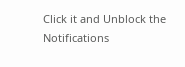Click it and Unblock the Notifications